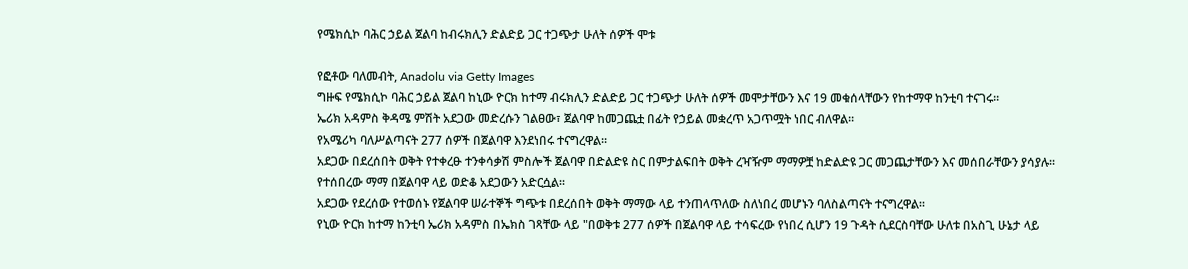የሜክሲኮ ባሕር ኃይል ጀልባ ከብሩክሊን ድልድይ ጋር ተጋጭታ ሁለት ሰዎች ሞቱ

የፎቶው ባለመብት, Anadolu via Getty Images
ግዙፍ የሜክሲኮ ባሕር ኃይል ጀልባ ከኒው ዮርክ ከተማ ብሩክሊን ድልድይ ጋር ተጋጭታ ሁለት ሰዎች መሞታቸውን እና 19 መቁሰላቸውን የከተማዋ ከንቲባ ተናገሩ።
ኤሪክ አዳምስ ቅዳሜ ምሽት አደጋው መድረሱን ገልፀው፣ ጀልባዋ ከመጋጨቷ በፊት የኃይል መቋረጥ አጋጥሟት ነበር ብለዋል።
የአሜሪካ ባለሥልጣናት 277 ሰዎች በጀልባዋ እንደነበሩ ተናግረዋል።
አደጋው በደረሰበት ወቅት የተቀረፁ ተንቀሳቃሽ ምስሎች ጀልባዋ በድልድዩ ስር በምታልፍበት ወቅት ረዣዥም ማማዎቿ ከድልድዩ ጋር መጋጨታቸውን እና መሰበራቸውን ያሳያሉ።
የተሰበረው ማማ በጀልባዋ ላይ ወድቆ አደጋውን አድርሷል።
አደጋው የደረሰው የተወሰኑ የጀልባዋ ሠራተኞች ግጭቱ በደረሰበት ወቅት ማማው ላይ ተንጠላጥለው ስለነበረ መሆኑን ባለስልጣናት ተናግረዋል።
የኒው ዮርክ ከተማ ከንቲባ ኤሪክ አዳምስ በኤክስ ገጻቸው ላይ "በወቅቱ 277 ሰዎች በጀልባዋ ላይ ተሳፍረው የነበረ ሲሆን 19 ጉዳት ሲደርስባቸው ሁለቱ በአስጊ ሁኔታ ላይ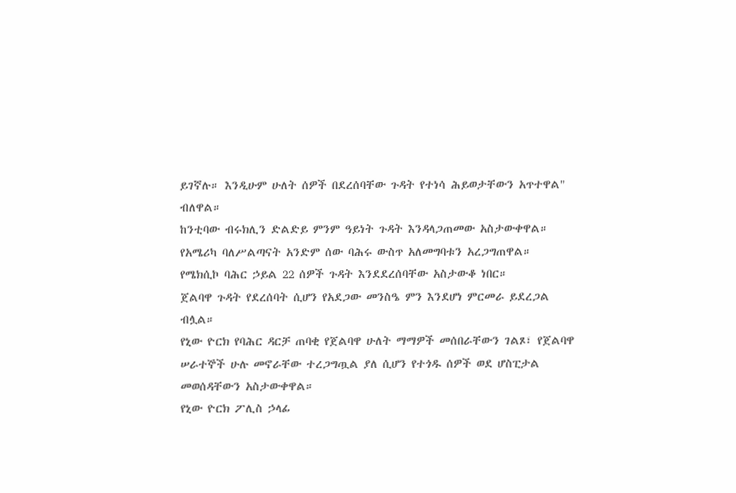ይገኛሉ። እንዲሁም ሁለት ሰዎች በደረሰባቸው ጉዳት የተነሳ ሕይወታቸውን አጥተዋል" ብለዋል።
ከንቲባው ብሩክሊን ድልድይ ምንም ዓይነት ጉዳት እንዳላጋጠመው አስታውቀዋል።
የአሜሪካ ባለሥልጣናት አንድም ሰው ባሕሩ ውስጥ አለመግባቱን አረጋግጠዋል።
የሜክሲኮ ባሕር ኃይል 22 ሰዎች ጉዳት እንደደረሰባቸው አስታውቆ ነበር።
ጀልባዋ ጉዳት የደረሰባት ሲሆን የአደጋው መንስዔ ምን እንደሆነ ምርመራ ይደረጋል ብሏል።
የኒው ዮርክ የባሕር ዳርቻ ጠባቂ የጀልባዋ ሁለት ማማዎች መሰበራቸውን ገልጾ፣ የጀልባዋ ሠራተኞች ሁሉ መኖራቸው ተረጋግጧል ያለ ሲሆን የተጎዱ ሰዎች ወደ ሆስፒታል መወሰዳቸውን አስታውቀዋል።
የኒው ዮርክ ፖሊስ ኃላፊ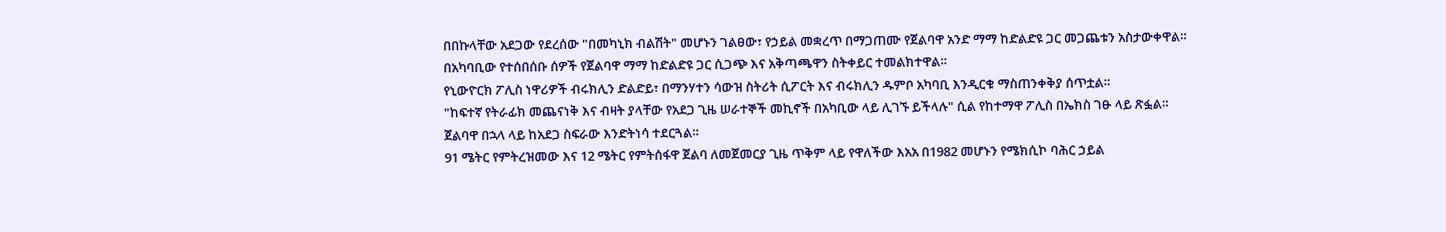በበኩላቸው አደጋው የደረሰው "በመካኒክ ብልሽት" መሆኑን ገልፀው፣ የኃይል መቋረጥ በማጋጠሙ የጀልባዋ አንድ ማማ ከድልድዩ ጋር መጋጨቱን አስታውቀዋል።
በአካባቢው የተሰበሰቡ ሰዎች የጀልባዋ ማማ ከድልድዩ ጋር ሲጋጭ እና አቅጣጫዋን ስትቀይር ተመልክተዋል።
የኒውዮርክ ፖሊስ ነዋሪዎች ብሩክሊን ድልድይ፣ በማንሃተን ሳውዝ ስትሪት ሲፖርት እና ብሩክሊን ዱምቦ አካባቢ እንዲርቁ ማስጠንቀቅያ ሰጥቷል።
"ከፍተኛ የትራፊክ መጨናነቅ እና ብዛት ያላቸው የአደጋ ጊዜ ሠራተኞች መኪኖች በአካቢው ላይ ሊገኙ ይችላሉ" ሲል የከተማዋ ፖሊስ በኤክስ ገፁ ላይ ጽፏል።
ጀልባዋ በኋላ ላይ ከአደጋ ስፍራው እንድትነሳ ተደርጓል።
91 ሜትር የምትረዝመው እና 12 ሜትር የምትሰፋዋ ጀልባ ለመጀመርያ ጊዜ ጥቅም ላይ የዋለችው እአአ በ1982 መሆኑን የሜክሲኮ ባሕር ኃይል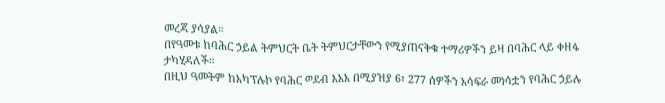መረጃ ያሳያል።
በየዓመቱ ከባሕር ኃይል ትምህርት ቤት ትምህርታቸውን የሚያጠናቅቁ ተማሪዎችን ይዛ በባሕር ላይ ቀዘፋ ታካሂዳለች።
በዚህ ዓመትም ከአካፕሉኮ የባሕር ወደብ እአአ በሚያዝያ 6፣ 277 ሰዎችን አሳፍራ መነሳቷን የባሕር ኃይሉ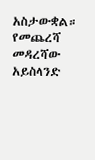አስታውቋል።
የመጨረሻ መዳረሻው አይስላንድ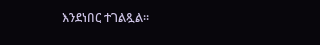እንደነበር ተገልጿል።